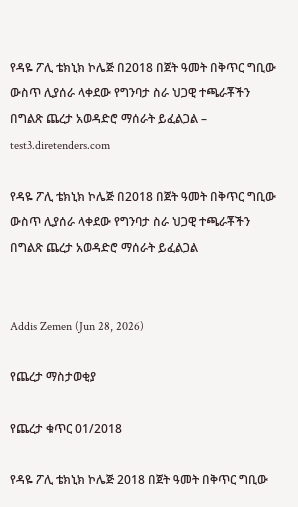የዳዬ ፖሊ ቴክኒክ ኮሌጅ በ2018 በጀት ዓመት በቅጥር ግቢው ውስጥ ሊያሰራ ላቀደው የግንባታ ስራ ህጋዊ ተጫራቾችን በግልጽ ጨረታ አወዳድሮ ማሰራት ይፈልጋል – test3.diretenders.com

የዳዬ ፖሊ ቴክኒክ ኮሌጅ በ2018 በጀት ዓመት በቅጥር ግቢው ውስጥ ሊያሰራ ላቀደው የግንባታ ስራ ህጋዊ ተጫራቾችን በግልጽ ጨረታ አወዳድሮ ማሰራት ይፈልጋል


Addis Zemen (Jun 28, 2026)

የጨረታ ማስታወቂያ

የጨረታ ቁጥር 01/2018

የዳዬ ፖሊ ቴክኒክ ኮሌጅ 2018 በጀት ዓመት በቅጥር ግቢው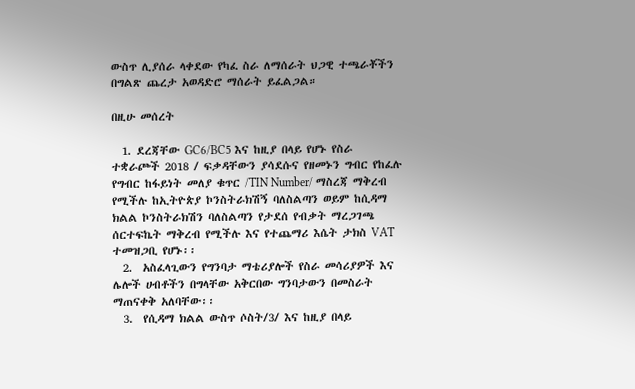ውስጥ ሊያሰራ ላቀደው የካፈ ስራ ለማሰራት ህጋዊ ተጫራቾችን በግልጽ ጨረታ አወዳድሮ ማሰራት ይፈልጋል።

በዚሁ መሰረት

  1. ደረጃቸው GC6/BC5 እና ከዚያ በላይ የሆኑ የስራ ተቋራጮች 2018 / ፍቃዳቸውን ያሳደሱና የዘመኑን ግብር የከፈሉ የግብር ከፋይነት መለያ ቁጥር /TIN Number/ ማስረጃ ማቅረብ የሚችሉ ከኢትዮጵያ ኮንስትራክሽኝ ባለስልጣን ወይም ከሲዳማ ክልል ኮንስትራክሽን ባለስልጣን የታደሰ የብቃት ማረጋገጫ ሰርተፍኬት ማቅረብ የሚችሉ እና የተጨማሪ እሴት ታክስ VAT ተመዝጋቢ የሆኑ፡፡
  2.  አስፈላጊውን የግንባታ ማቴሪያሎች የስራ መሳሪያዎች እና ሌሎች ሀብቶችን በግላቸው አቅርበው ግንባታውን በመስራት ማጠናቀቅ አለባቸው፡፡
  3.  የሲዳማ ክልል ውስጥ ሶስት/3/ እና ከዚያ በላይ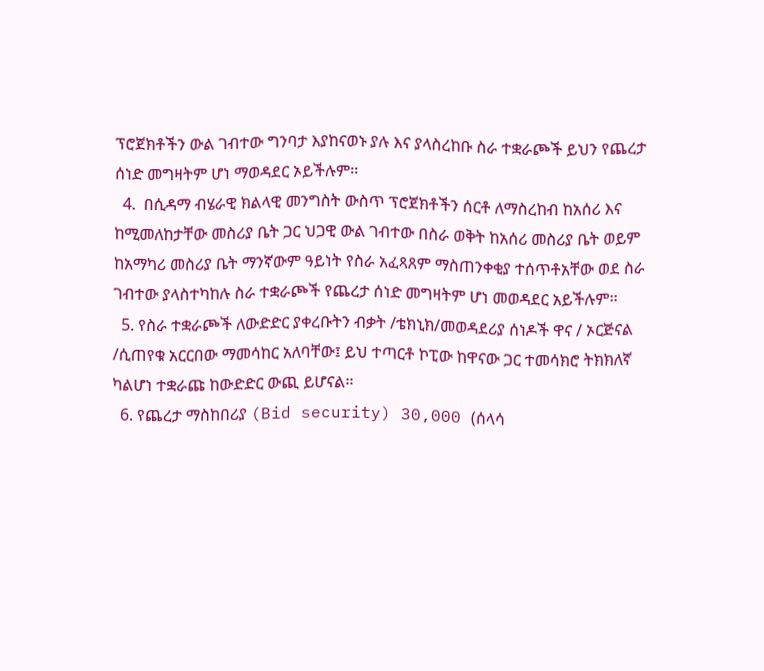ፕሮጀክቶችን ውል ገብተው ግንባታ እያከናወኑ ያሉ እና ያላስረከቡ ስራ ተቋራጮች ይህን የጨረታ ሰነድ መግዛትም ሆነ ማወዳደር ኦይችሉም፡፡
  4.  በሲዳማ ብሄራዊ ክልላዊ መንግስት ውስጥ ፕሮጀክቶችን ሰርቶ ለማስረከብ ከአሰሪ እና ከሚመለከታቸው መስሪያ ቤት ጋር ህጋዊ ውል ገብተው በስራ ወቅት ከአሰሪ መስሪያ ቤት ወይም ከአማካሪ መስሪያ ቤት ማንኛውም ዓይነት የስራ አፈጻጸም ማስጠንቀቂያ ተሰጥቶአቸው ወደ ስራ ገብተው ያላስተካከሉ ስራ ተቋራጮች የጨረታ ሰነድ መግዛትም ሆነ መወዳደር አይችሉም፡፡
  5. የስራ ተቋራጮች ለውድድር ያቀረቡትን ብቃት /ቴክኒክ/መወዳደሪያ ሰነዶች ዋና / ኦርጅናል /ሲጠየቁ አርርበው ማመሳከር አለባቸው፤ ይህ ተጣርቶ ኮፒው ከዋናው ጋር ተመሳክሮ ትክክለኛ ካልሆነ ተቋራጩ ከውድድር ውጪ ይሆናል፡፡
  6. የጨረታ ማስከበሪያ (Bid security) 30,000 (ሰላሳ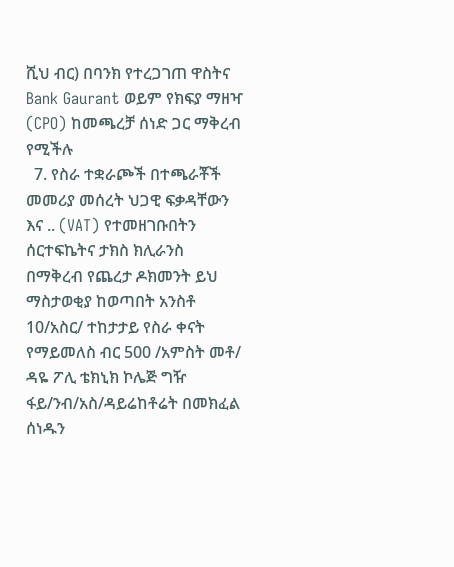ሺህ ብር) በባንክ የተረጋገጠ ዋስትና Bank Gaurant ወይም የክፍያ ማዘዣ (CPO) ከመጫረቻ ሰነድ ጋር ማቅረብ የሚችሉ
  7. የስራ ተቋራጮች በተጫራቾች መመሪያ መሰረት ህጋዊ ፍቃዳቸውን እና .. (VAT) የተመዘገቡበትን ሰርተፍኬትና ታክስ ክሊራንስ በማቅረብ የጨረታ ዶክመንት ይህ ማስታወቂያ ከወጣበት አንስቶ 10/አስር/ ተከታታይ የስራ ቀናት የማይመለስ ብር 500 /አምስት መቶ/ ዳዬ ፖሊ ቴክኒክ ኮሌጅ ግዥ ፋይ/ንብ/አስ/ዳይሬከቶሬት በመክፈል ሰነዱን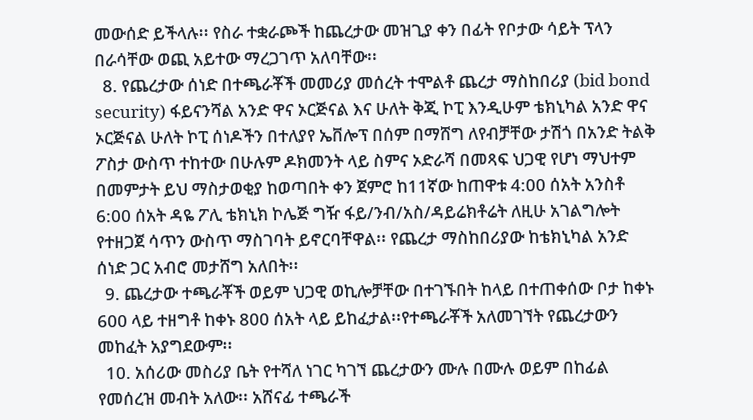መውሰድ ይችላሉ፡፡ የስራ ተቋራጮች ከጨረታው መዝጊያ ቀን በፊት የቦታው ሳይት ፕላን በራሳቸው ወጪ አይተው ማረጋገጥ አለባቸው፡፡
  8. የጨረታው ሰነድ በተጫራቾች መመሪያ መሰረት ተሞልቶ ጨረታ ማስከበሪያ (bid bond security) ፋይናንሻል አንድ ዋና ኦርጅናል እና ሁለት ቅጂ ኮፒ እንዲሁም ቴክኒካል አንድ ዋና ኦርጅናል ሁለት ኮፒ ሰነዶችን በተለያየ ኤቨሎፕ በሰም በማሸግ ለየብቻቸው ታሽጎ በአንድ ትልቅ ፖስታ ውስጥ ተከተው በሁሉም ዶክመንት ላይ ስምና ኦድራሻ በመጻፍ ህጋዊ የሆነ ማህተም በመምታት ይህ ማስታወቂያ ከወጣበት ቀን ጀምሮ ከ11ኛው ከጠዋቱ 4:00 ሰአት አንስቶ 6:00 ሰአት ዳዬ ፖሊ ቴክኒክ ኮሌጅ ግዥ ፋይ/ንብ/አስ/ዳይሬክቶሬት ለዚሁ አገልግሎት የተዘጋጀ ሳጥን ውስጥ ማስገባት ይኖርባቸዋል፡፡ የጨረታ ማስከበሪያው ከቴክኒካል አንድ ሰነድ ጋር አብሮ መታሸግ አለበት፡፡
  9. ጨረታው ተጫራቾች ወይም ህጋዊ ወኪሎቻቸው በተገኙበት ከላይ በተጠቀሰው ቦታ ከቀኑ 600 ላይ ተዘግቶ ከቀኑ 800 ሰአት ላይ ይከፈታል፡፡የተጫራቾች አለመገኘት የጨረታውን መከፈት አያግደውም፡፡
  10. አሰሪው መስሪያ ቤት የተሻለ ነገር ካገኘ ጨረታውን ሙሉ በሙሉ ወይም በከፊል የመሰረዝ መብት አለው፡፡ አሸናፊ ተጫራች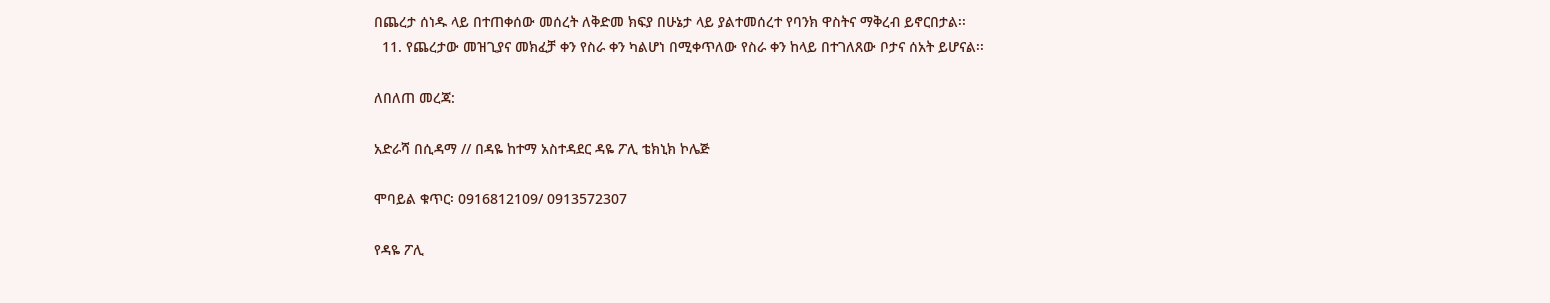በጨረታ ሰነዱ ላይ በተጠቀሰው መሰረት ለቅድመ ክፍያ በሁኔታ ላይ ያልተመሰረተ የባንክ ዋስትና ማቅረብ ይኖርበታል፡፡
  11. የጨረታው መዝጊያና መክፈቻ ቀን የስራ ቀን ካልሆነ በሚቀጥለው የስራ ቀን ከላይ በተገለጸው ቦታና ሰአት ይሆናል፡፡

ለበለጠ መረጃ:

አድራሻ በሲዳማ // በዳዬ ከተማ አስተዳደር ዳዬ ፖሊ ቴክኒክ ኮሌጅ

ሞባይል ቁጥር፡ 0916812109/ 0913572307

የዳዬ ፖሊ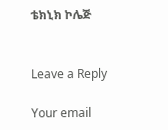ቴክኒክ ኮሌጅ


Leave a Reply

Your email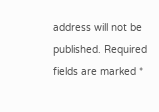address will not be published. Required fields are marked *